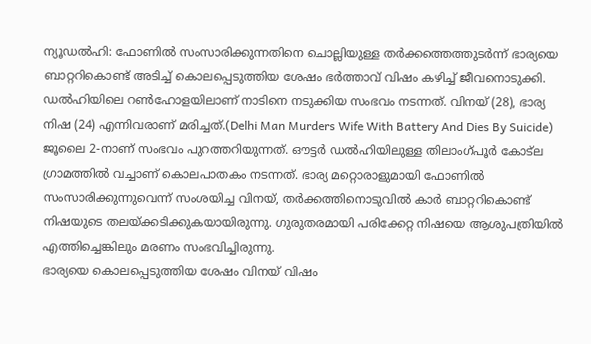ന്യൂഡൽഹി: ഫോണിൽ സംസാരിക്കുന്നതിനെ ചൊല്ലിയുള്ള തർക്കത്തെത്തുടർന്ന് ഭാര്യയെ ബാറ്ററികൊണ്ട് അടിച്ച് കൊലപ്പെടുത്തിയ ശേഷം ഭർത്താവ് വിഷം കഴിച്ച് ജീവനൊടുക്കി. ഡൽഹിയിലെ റൺഹോളയിലാണ് നാടിനെ നടുക്കിയ സംഭവം നടന്നത്. വിനയ് (28), ഭാര്യ നിഷ (24) എന്നിവരാണ് മരിച്ചത്.(Delhi Man Murders Wife With Battery And Dies By Suicide)
ജൂലൈ 2-നാണ് സംഭവം പുറത്തറിയുന്നത്. ഔട്ടർ ഡൽഹിയിലുള്ള തിലാംഗ്പൂർ കോട്ല ഗ്രാമത്തിൽ വച്ചാണ് കൊലപാതകം നടന്നത്. ഭാര്യ മറ്റൊരാളുമായി ഫോണിൽ സംസാരിക്കുന്നുവെന്ന് സംശയിച്ച വിനയ്, തർക്കത്തിനൊടുവിൽ കാർ ബാറ്ററികൊണ്ട് നിഷയുടെ തലയ്ക്കടിക്കുകയായിരുന്നു. ഗുരുതരമായി പരിക്കേറ്റ നിഷയെ ആശുപത്രിയിൽ എത്തിച്ചെങ്കിലും മരണം സംഭവിച്ചിരുന്നു.
ഭാര്യയെ കൊലപ്പെടുത്തിയ ശേഷം വിനയ് വിഷം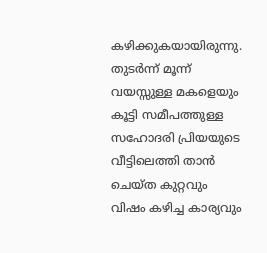കഴിക്കുകയായിരുന്നു. തുടർന്ന് മൂന്ന് വയസ്സുള്ള മകളെയും കൂട്ടി സമീപത്തുള്ള സഹോദരി പ്രിയയുടെ വീട്ടിലെത്തി താൻ ചെയ്ത കുറ്റവും വിഷം കഴിച്ച കാര്യവും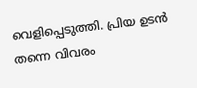വെളിപ്പെടുത്തി. പ്രിയ ഉടൻ തന്നെ വിവരം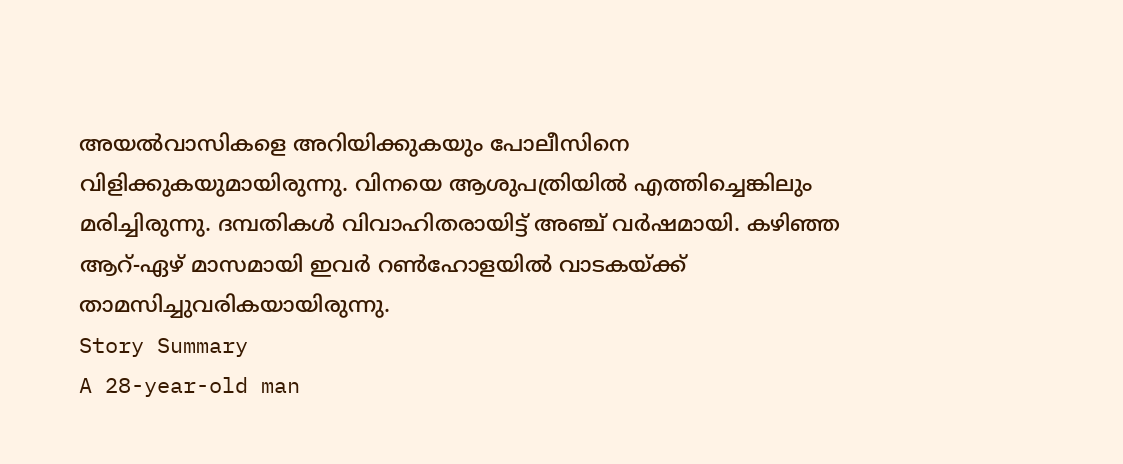അയൽവാസികളെ അറിയിക്കുകയും പോലീസിനെ വിളിക്കുകയുമായിരുന്നു. വിനയെ ആശുപത്രിയിൽ എത്തിച്ചെങ്കിലും മരിച്ചിരുന്നു. ദമ്പതികൾ വിവാഹിതരായിട്ട് അഞ്ച് വർഷമായി. കഴിഞ്ഞ ആറ്-ഏഴ് മാസമായി ഇവർ റൺഹോളയിൽ വാടകയ്ക്ക് താമസിച്ചുവരികയായിരുന്നു.
Story Summary
A 28-year-old man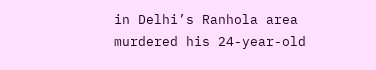in Delhi’s Ranhola area murdered his 24-year-old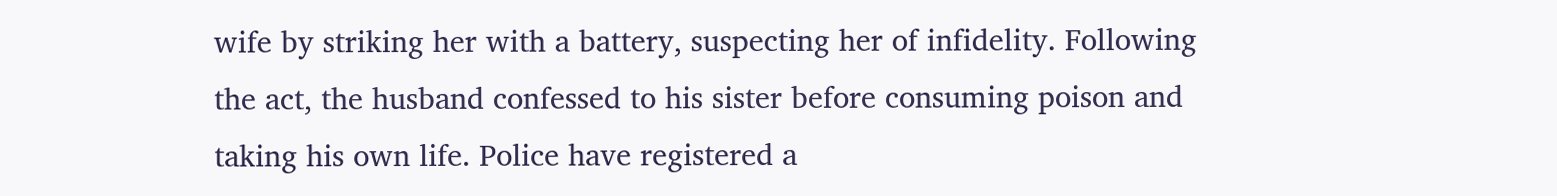wife by striking her with a battery, suspecting her of infidelity. Following the act, the husband confessed to his sister before consuming poison and taking his own life. Police have registered a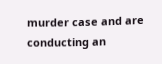murder case and are conducting an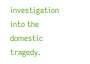investigation into the domestic tragedy.